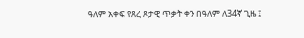ዓለም አቀፍ የጸረ ጾታዊ ጥቃት ቀን በዓለም ለ34ኛ ጊዜ ፤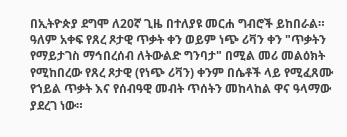በኢትዮጵያ ደግሞ ለ20ኛ ጊዜ በተለያዩ መርሐ ግብሮች ይከበራል።
ዓለም አቀፍ የጸረ ጾታዊ ጥቃት ቀን ወይም ነጭ ሪቫን ቀን "ጥቃትን የማይታገስ ማኅበረሰብ ለትውልድ ግንባታ" በሚል መሪ መልዕክት የሚከበረው የጸረ ጾታዊ (የነጭ ሪቫን) ቀንም በሴቶች ላይ የሚፈጸሙ የኀይል ጥቃት እና የሰብዓዊ መብት ጥሰትን መከላከል ዋና ዓላማው ያደረገ ነው።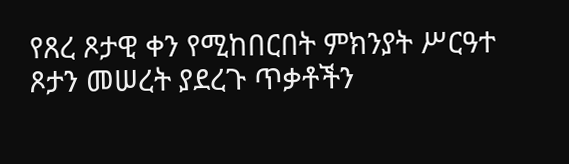የጸረ ጾታዊ ቀን የሚከበርበት ምክንያት ሥርዓተ ጾታን መሠረት ያደረጉ ጥቃቶችን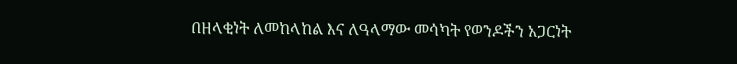በዘላቂነት ለመከላከል እና ለዓላማው መሳካት የወንዶችን አጋርነት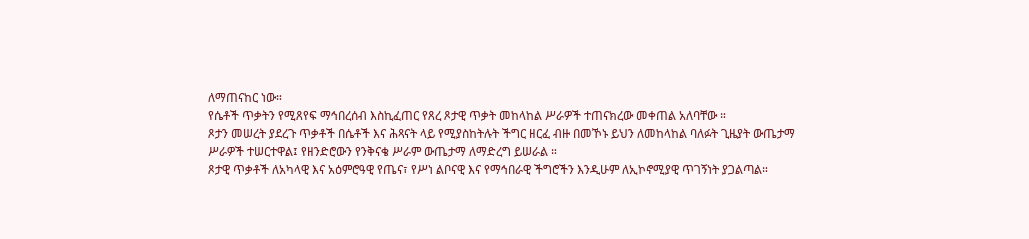ለማጠናከር ነው።
የሴቶች ጥቃትን የሚጸየፍ ማኅበረሰብ እስኪፈጠር የጸረ ጾታዊ ጥቃት መከላከል ሥራዎች ተጠናክረው መቀጠል አለባቸው ።
ጾታን መሠረት ያደረጉ ጥቃቶች በሴቶች እና ሕጻናት ላይ የሚያስከትሉት ችግር ዘርፈ ብዙ በመኾኑ ይህን ለመከላከል ባለፉት ጊዜያት ውጤታማ ሥራዎች ተሠርተዋል፤ የዘንድሮውን የንቅናቄ ሥራም ውጤታማ ለማድረግ ይሠራል ።
ጾታዊ ጥቃቶች ለአካላዊ እና አዕምሮዓዊ የጤና፣ የሥነ ልቦናዊ እና የማኅበራዊ ችግሮችን እንዲሁም ለኢኮኖሚያዊ ጥገኝነት ያጋልጣል።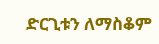ድርጊቱን ለማስቆም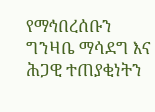የማኅበረሰቡን ግንዛቤ ማሳደግ እና ሕጋዊ ተጠያቂነትን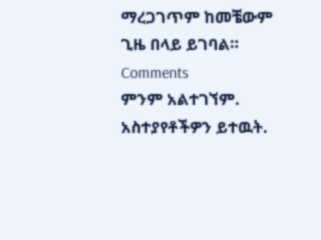ማረጋገጥም ከመቼውም ጊዜ በላይ ይገባል።
Comments
ምንም አልተገኘም.
አስተያየቶችዎን ይተዉት.